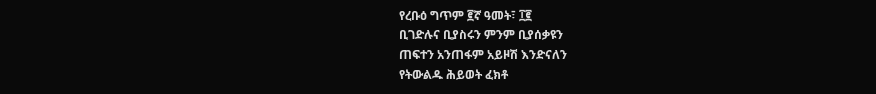የረቡዕ ግጥም ፪ኛ ዓመት፣ ፲፪
ቢገድሉና ቢያስሩን ምንም ቢያሰቃዩን
ጠፍተን አንጠፋም አይዞሽ እንድናለን
የትውልዱ ሕይወት ፈክቶ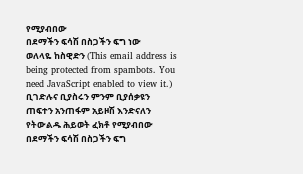የሚያብበው
በደማችን ፍሳሽ በስጋችን ፍግ ነው
ወለላዬ ከስዊድን (This email address is being protected from spambots. You need JavaScript enabled to view it.)
ቢገድሉና ቢያስሩን ምንም ቢያሰቃዩን
ጠፍተን አንጠፋም አይዞሽ እንድናለን
የትውልዱ ሕይወት ፈክቶ የሚያብበው
በደማችን ፍሳሽ በስጋችን ፍግ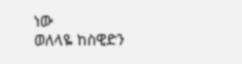ነው
ወለላዬ ከስዊድን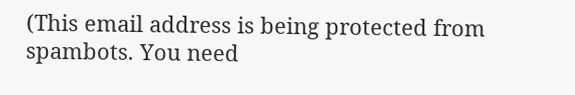(This email address is being protected from spambots. You need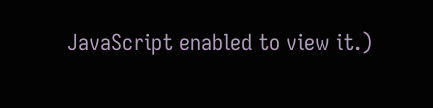JavaScript enabled to view it.)